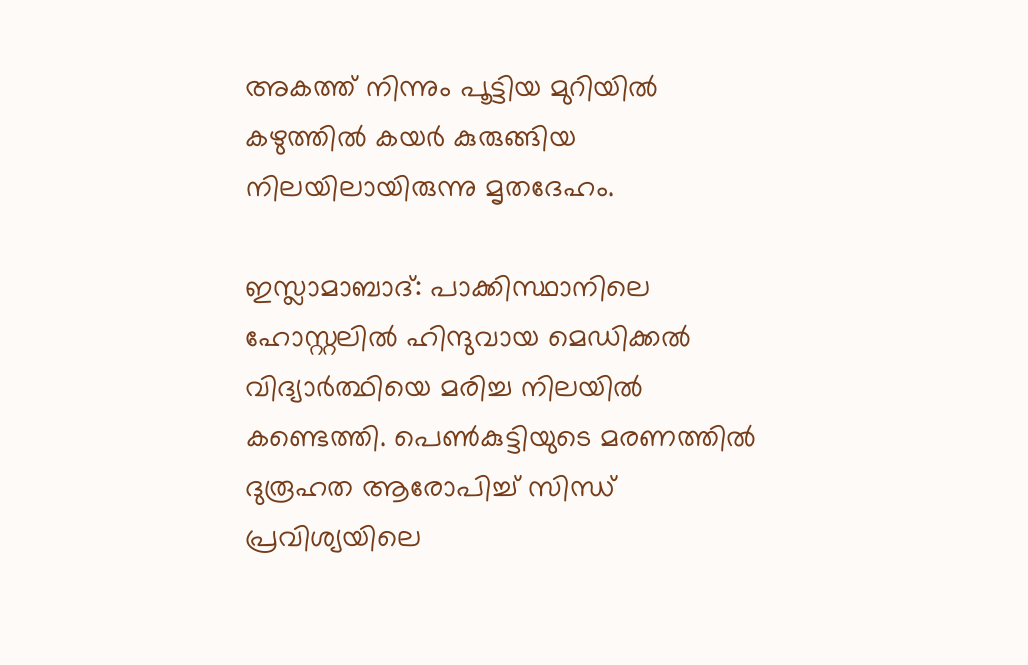അകത്ത് നിന്നും പൂട്ടിയ മുറിയില്‍ കഴുത്തില്‍ കയര്‍ കുരുങ്ങിയ നിലയിലായിരുന്നു മൃതദേഹം.

ഇസ്ലാമാബാദ്: പാക്കിസ്ഥാനിലെ ഹോസ്റ്റലില്‍ ഹിന്ദുവായ മെഡിക്കല്‍ വിദ്യാര്‍ത്ഥിയെ മരിച്ച നിലയില്‍ കണ്ടെത്തി. പെണ്‍കുട്ടിയുടെ മരണത്തില്‍ ദുരൂഹത ആരോപിച്ച് സിന്ധ് പ്രവിശ്യയിലെ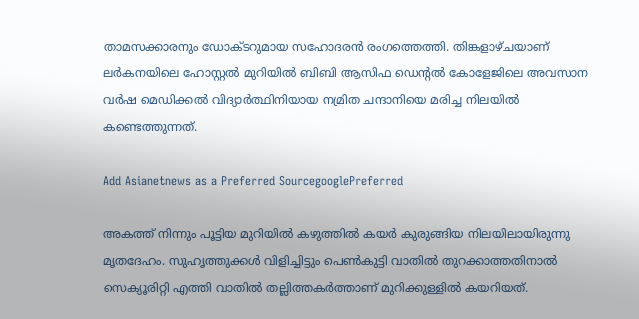താമസക്കാരനും ഡോക്ടറുമായ സഹോദരന്‍ രംഗത്തെത്തി. തിങ്കളാഴ്ചയാണ് ലര്‍കനയിലെ ഹോസ്റ്റല്‍ മുറിയില്‍ ബിബി ആസിഫ ഡെന്‍റല്‍ കോളേജിലെ അവസാന വര്‍ഷ മെഡിക്കല്‍ വിദ്യാര്‍ത്ഥിനിയായ നമ്രിത ചന്ദാനിയെ മരിച്ച നിലയില്‍ കണ്ടെത്തുന്നത്.

Add Asianetnews as a Preferred SourcegooglePreferred

അകത്ത് നിന്നും പൂട്ടിയ മുറിയില്‍ കഴുത്തില്‍ കയര്‍ കുരുങ്ങിയ നിലയിലായിരുന്നു മൃതദേഹം. സുഹൃത്തുക്കള്‍ വിളിച്ചിട്ടും പെണ്‍കുട്ടി വാതില്‍ തുറക്കാത്തതിനാല്‍ സെക്യൂരിറ്റി എത്തി വാതില്‍ തല്ലിത്തകര്‍ത്താണ് മുറിക്കുള്ളില്‍ കയറിയത്.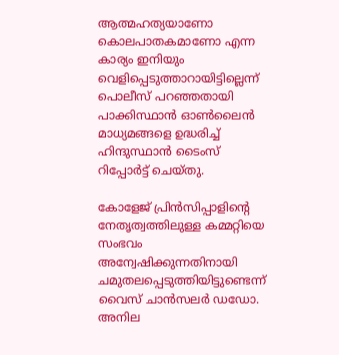ആത്മഹത്യയാണോ കൊലപാതകമാണോ എന്ന കാര്യം ഇനിയും വെളിപ്പെടുത്താറായിട്ടില്ലെന്ന് പൊലീസ് പറഞ്ഞതായി പാക്കിസ്ഥാന്‍ ഓണ്‍ലൈന്‍ മാധ്യമങ്ങളെ ഉദ്ധരിച്ച് ഹിന്ദുസ്ഥാന്‍ ടൈംസ് റിപ്പോര്‍ട്ട് ചെയ്തു.

കോളേജ് പ്രിന്‍സിപ്പാളിന്‍റെ നേതൃത്വത്തിലുള്ള കമ്മറ്റിയെ സംഭവം അന്വേഷിക്കുന്നതിനായി ചമുതലപ്പെടുത്തിയിട്ടുണ്ടെന്ന് വൈസ് ചാന്‍സലര്‍ ഡഡോ. അനില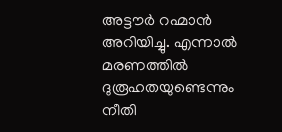അട്ടൗര്‍ റഹ്മാന്‍ അറിയിച്ചു. എന്നാല്‍ മരണത്തില്‍ ദുരൂഹതയുണ്ടെന്നും നീതി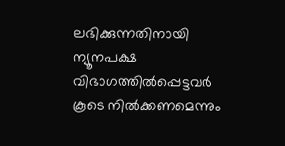ലഭിക്കുന്നതിനായി ന്യൂനപക്ഷ വിഭാഗത്തില്‍പ്പെട്ടവര്‍ കൂടെ നില്‍ക്കണമെന്നും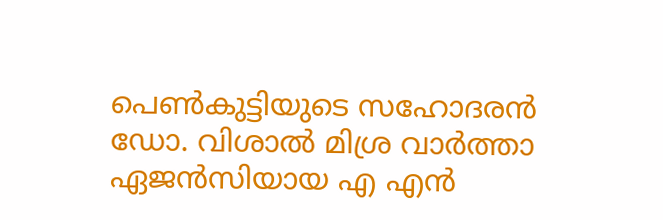പെണ്‍കുട്ടിയുടെ സഹോദരന്‍ ഡോ. വിശാല്‍ മിശ്ര വാര്‍ത്താ ഏജന്‍സിയായ എ എന്‍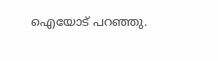ഐയോട് പറഞ്ഞു.